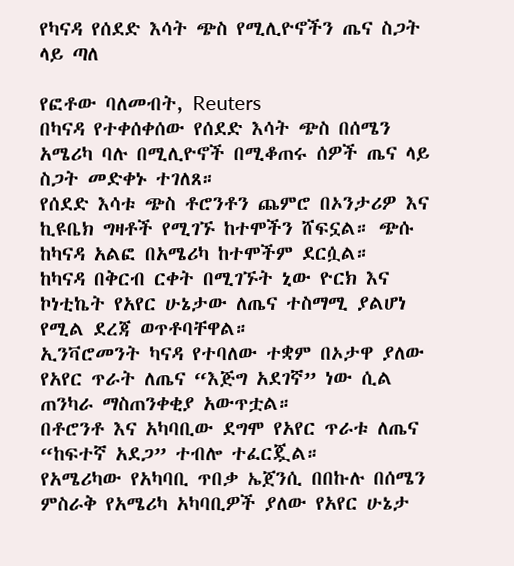የካናዳ የሰደድ እሳት ጭስ የሚሊዮኖችን ጤና ስጋት ላይ ጣለ

የፎቶው ባለመብት, Reuters
በካናዳ የተቀሰቀሰው የሰደድ እሳት ጭስ በሰሜን አሜሪካ ባሉ በሚሊዮኖች በሚቆጠሩ ሰዎች ጤና ላይ ስጋት መድቀኑ ተገለጸ።
የሰደድ እሳቱ ጭስ ቶሮንቶን ጨምሮ በኦንታሪዎ እና ኪዩቤክ ግዛቶች የሚገኙ ከተሞችን ሸፍኗል። ጭሱ ከካናዳ አልፎ በአሜሪካ ከተሞችም ደርሷል።
ከካናዳ በቅርብ ርቀት በሚገኙት ኒው ዮርክ እና ኮነቲኬት የአየር ሁኔታው ለጤና ተስማሚ ያልሆነ የሚል ደረጃ ወጥቶባቸዋል።
ኢንቫሮመንት ካናዳ የተባለው ተቋም በኦታዋ ያለው የአየር ጥራት ለጤና “እጅግ አደገኛ” ነው ሲል ጠንካራ ማስጠንቀቂያ አውጥቷል።
በቶሮንቶ እና አካባቢው ደግሞ የአየር ጥራቱ ለጤና “ከፍተኛ አደጋ” ተብሎ ተፈርጇል።
የአሜሪካው የአካባቢ ጥበቃ ኤጀንሲ በበኩሉ በሰሜን ምስራቅ የአሜሪካ አካባቢዎች ያለው የአየር ሁኔታ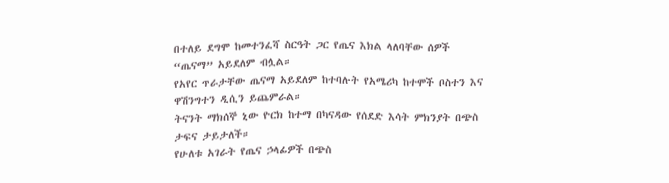በተለይ ደግሞ ከመተንፈሻ ስርዓት ጋር የጤና እክል ላለባቸው ሰዎች “ጤናማ” አይደለም ብሏል።
የአየር ጥራታቸው ጤናማ አይደለም ከተባሉት የአሜሪካ ከተሞች ቦስተን እና ዋሽንግተን ዲሲን ይጨምራል።
ትናንት ማክሰኞ ኒው ዮርክ ከተማ በካናዳው የሰደድ እሳት ምክንያት በጭስ ታፍና ታይታለች።
የሁለቱ አገራት የጤና ኃላፊዎች በጭስ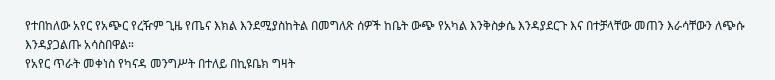የተበከለው አየር የአጭር የረዥም ጊዜ የጤና እክል እንደሚያስከትል በመግለጽ ሰዎች ከቤት ውጭ የአካል እንቅስቃሴ እንዳያደርጉ እና በተቻላቸው መጠን እራሳቸውን ለጭሱ እንዳያጋልጡ አሳስበዋል።
የአየር ጥራት መቀነስ የካናዳ መንግሥት በተለይ በኪዩቤክ ግዛት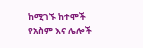ከሚገኙ ከተሞች የአስም እና ሌሎች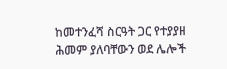ከመተንፈሻ ስርዓት ጋር የተያያዘ ሕመም ያለባቸውን ወደ ሌሎች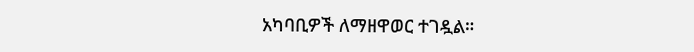አካባቢዎች ለማዘዋወር ተገዷል።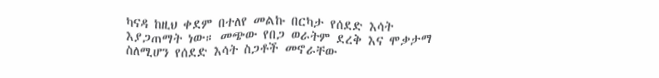ካናዳ ከዚህ ቀደም በተለየ መልኩ በርካታ የሰደድ እሳት እያጋጠማት ነው። መጭው የበጋ ወራትም ደረቅ እና ሞቃታማ ስለሚሆን የሰደድ እሳት ስጋቶች መኖራቸው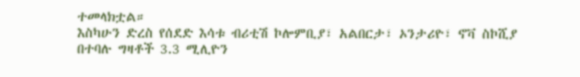ተመላክቷል።
እስካሁን ድረስ የሰደድ እሳቱ ብሪቲሽ ኮሎምቢያ፣ አልበርታ፣ ኦንታሪዮ፣ ኖቫ ስኮሺያ በተባሉ ግዛቶች 3.3 ሚሊዮን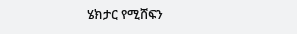ሄክታር የሚሸፍን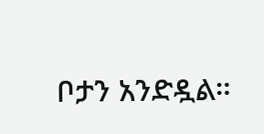ቦታን አንድዷል።